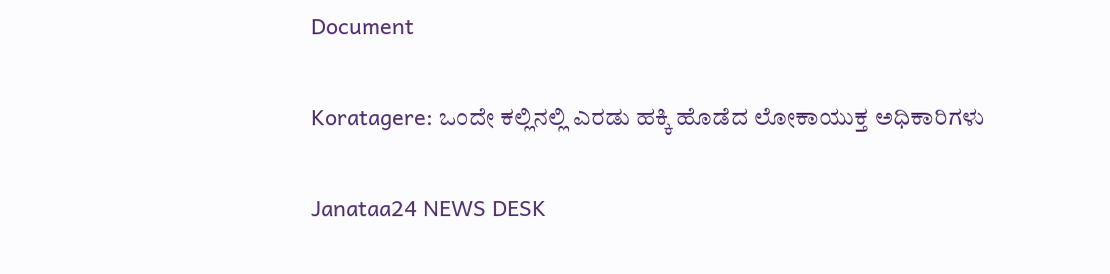Document

Koratagere: ಒಂದೇ ಕಲ್ಲಿನಲ್ಲಿ ಎರಡು ಹಕ್ಕಿ ಹೊಡೆದ ಲೋಕಾಯುಕ್ತ ಅಧಿಕಾರಿಗಳು

Janataa24 NEWS DESK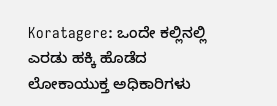Koratagere: ಒಂದೇ ಕಲ್ಲಿನಲ್ಲಿ ಎರಡು ಹಕ್ಕಿ ಹೊಡೆದ ಲೋಕಾಯುಕ್ತ ಅಧಿಕಾರಿಗಳು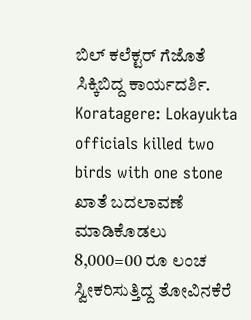ಬಿಲ್ ಕಲೆಕ್ಟರ್ ಗೆಜೊತೆ ಸಿಕ್ಕಿಬಿದ್ದ ಕಾರ್ಯದರ್ಶಿ.
Koratagere: Lokayukta officials killed two birds with one stone
ಖಾತೆ ಬದಲಾವಣೆ ಮಾಡಿಕೊಡಲು 8,000=00 ರೂ ಲಂಚ ಸ್ವೀಕರಿಸುತ್ತಿದ್ದ ತೋವಿನಕೆರೆ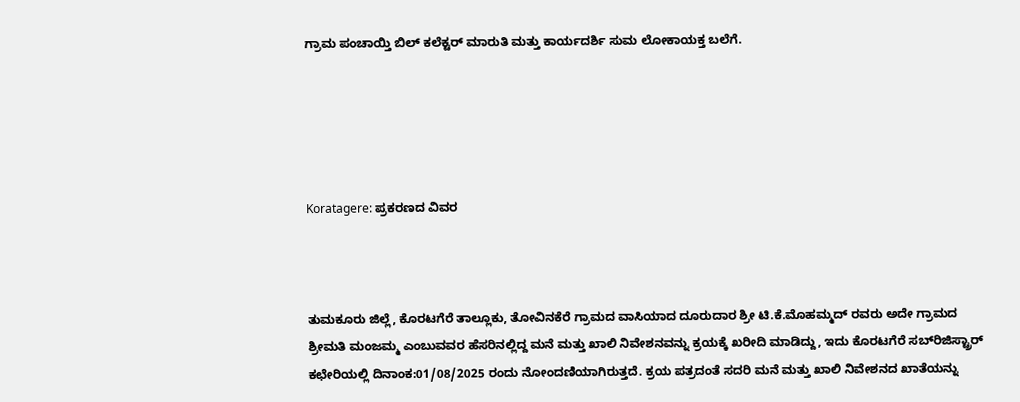ಗ್ರಾಮ ಪಂಚಾಯ್ತಿ ಬಿಲ್‌ ಕಲೆಕ್ಟರ್ ಮಾರುತಿ ಮತ್ತು ಕಾರ್ಯದರ್ಶಿ ಸುಮ ಲೋಕಾಯಕ್ತ ಬಲೆಗೆ.





Koratagere: ಪ್ರಕರಣದ ವಿವರ



ತುಮಕೂರು ಜಿಲ್ಲೆ, ಕೊರಟಗೆರೆ ತಾಲ್ಲೂಕು, ತೋವಿನಕೆರೆ ಗ್ರಾಮದ ವಾಸಿಯಾದ ದೂರುದಾರ ಶ್ರೀ ಟಿ.ಕೆ.ಮೊಹಮ್ಮದ್ ರವರು ಅದೇ ಗ್ರಾಮದ ಶ್ರೀಮತಿ ಮಂಜಮ್ಮ ಎಂಬುವವರ ಹೆಸರಿನಲ್ಲಿದ್ದ ಮನೆ ಮತ್ತು ಖಾಲಿ ನಿವೇಶನವನ್ನು ಕ್ರಯಕ್ಕೆ ಖರೀದಿ ಮಾಡಿದ್ದು, ಇದು ಕೊರಟಗೆರೆ ಸಬ್‌ರಿಜಿಸ್ಟ್ರಾರ್ ಕಛೇರಿಯಲ್ಲಿ ದಿನಾಂಕ:01/08/2025 ರಂದು ನೋಂದಣಿಯಾಗಿರುತ್ತದೆ. ಕ್ರಯ ಪತ್ರದಂತೆ ಸದರಿ ಮನೆ ಮತ್ತು ಖಾಲಿ ನಿವೇಶನದ ಖಾತೆಯನ್ನು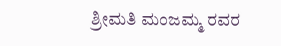ಶ್ರೀಮತಿ ಮಂಜಮ್ಮ ರವರ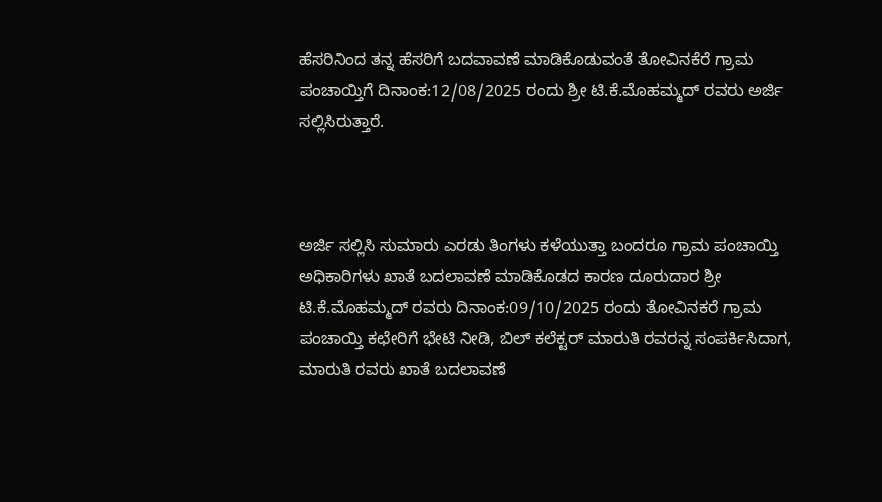ಹೆಸರಿನಿಂದ ತನ್ನ ಹೆಸರಿಗೆ ಬದವಾವಣೆ ಮಾಡಿಕೊಡುವಂತೆ ತೋವಿನಕೆರೆ ಗ್ರಾಮ ಪಂಚಾಯ್ತಿಗೆ ದಿನಾಂಕ:12/08/2025 ರಂದು ಶ್ರೀ ಟಿ.ಕೆ.ಮೊಹಮ್ಮದ್ ರವರು ಅರ್ಜಿ ಸಲ್ಲಿಸಿರುತ್ತಾರೆ.



ಅರ್ಜಿ ಸಲ್ಲಿಸಿ ಸುಮಾರು ಎರಡು ತಿಂಗಳು ಕಳೆಯುತ್ತಾ ಬಂದರೂ ಗ್ರಾಮ ಪಂಚಾಯ್ತಿ ಅಧಿಕಾರಿಗಳು ಖಾತೆ ಬದಲಾವಣೆ ಮಾಡಿಕೊಡದ ಕಾರಣ ದೂರುದಾರ ಶ್ರೀ ಟಿ.ಕೆ.ಮೊಹಮ್ಮದ್ ರವರು ದಿನಾಂಕ:09/10/2025 ರಂದು ತೋವಿನಕರೆ ಗ್ರಾಮ ಪಂಚಾಯ್ತಿ ಕಛೇರಿಗೆ ಭೇಟಿ ನೀಡಿ, ಬಿಲ್‌ ಕಲೆಕ್ಟ‌ರ್ ಮಾರುತಿ ರವರನ್ನ ಸಂಪರ್ಕಿಸಿದಾಗ, ಮಾರುತಿ ರವರು ಖಾತೆ ಬದಲಾವಣೆ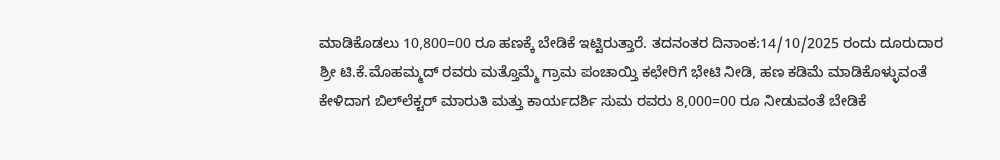ಮಾಡಿಕೊಡಲು 10,800=00 ರೂ ಹಣಕ್ಕೆ ಬೇಡಿಕೆ ಇಟ್ಟಿರುತ್ತಾರೆ. ತದನಂತರ ದಿನಾಂಕ:14/10/2025 ರಂದು ದೂರುದಾರ ಶ್ರೀ ಟಿ.ಕೆ.ಮೊಹಮ್ಮದ್ ರವರು ಮತ್ತೊಮ್ಮೆ ಗ್ರಾಮ ಪಂಚಾಯ್ತಿ ಕಛೇರಿಗೆ ಭೇಟಿ ನೀಡಿ, ಹಣ ಕಡಿಮೆ ಮಾಡಿಕೊಳ್ಳುವಂತೆ ಕೇಳಿದಾಗ ಬಿಲ್‌ಲೆಕ್ಟರ್ ಮಾರುತಿ ಮತ್ತು ಕಾರ್ಯದರ್ಶಿ ಸುಮ ರವರು 8,000=00 ರೂ ನೀಡುವಂತೆ ಬೇಡಿಕೆ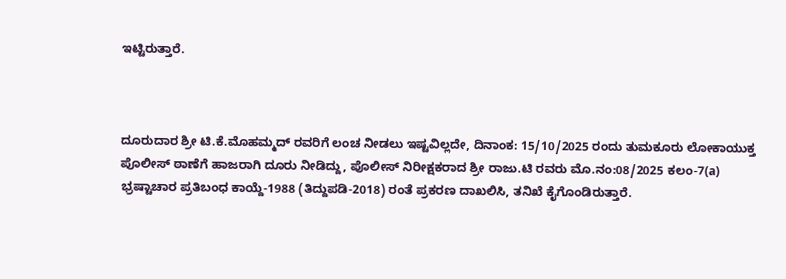ಇಟ್ಟಿರುತ್ತಾರೆ.



ದೂರುದಾರ ಶ್ರೀ ಟಿ.ಕೆ.ಮೊಹಮ್ಮದ್ ರವರಿಗೆ ಲಂಚ ನೀಡಲು ಇಷ್ಟವಿಲ್ಲದೇ, ದಿನಾಂಕ: 15/10/2025 ರಂದು ತುಮಕೂರು ಲೋಕಾಯುಕ್ತ ಪೊಲೀಸ್ ಠಾಣೆಗೆ ಹಾಜರಾಗಿ ದೂರು ನೀಡಿದ್ದು, ಪೊಲೀಸ್ ನಿರೀಕ್ಷಕರಾದ ಶ್ರೀ ರಾಜು.ಟಿ ರವರು ಮೊ.ನಂ:08/2025 ಕಲಂ-7(a) ಭ್ರಷ್ಟಾಚಾರ ಪ್ರತಿಬಂಧ ಕಾಯ್ದೆ-1988 (ತಿದ್ದುಪಡಿ-2018) ರಂತೆ ಪ್ರಕರಣ ದಾಖಲಿಸಿ, ತನಿಖೆ ಕೈಗೊಂಡಿರುತ್ತಾರೆ.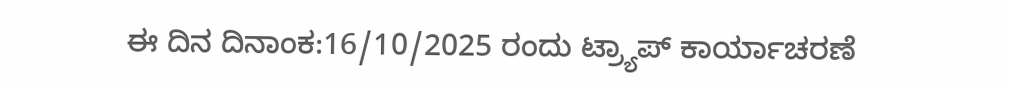ಈ ದಿನ ದಿನಾಂಕ:16/10/2025 ರಂದು ಟ್ರ್ಯಾಪ್ ಕಾರ್ಯಾಚರಣೆ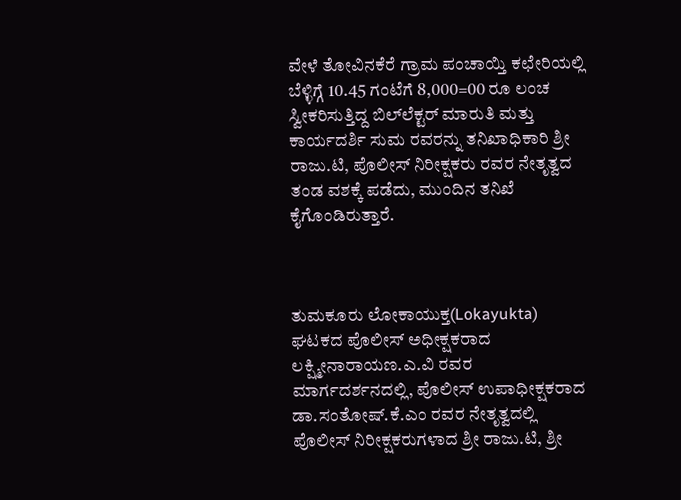ವೇಳೆ ತೋವಿನಕೆರೆ ಗ್ರಾಮ ಪಂಚಾಯ್ತಿ ಕಛೇರಿಯಲ್ಲಿ ಬೆಳ್ಳಿಗ್ಗೆ 10.45 ಗಂಟೆಗೆ 8,000=00 ರೂ ಲಂಚ ಸ್ವೀಕರಿಸುತ್ತಿದ್ದ ಬಿಲ್‌ಲೆಕ್ಟರ್ ಮಾರುತಿ ಮತ್ತು ಕಾರ್ಯದರ್ಶಿ ಸುಮ ರವರನ್ನು ತನಿಖಾಧಿಕಾರಿ ಶ್ರೀ ರಾಜು.ಟಿ, ಪೊಲೀಸ್ ನಿರೀಕ್ಷಕರು ರವರ ನೇತೃತ್ವದ ತಂಡ ವಶಕ್ಕೆ ಪಡೆದು, ಮುಂದಿನ ತನಿಖೆ ಕೈಗೊಂಡಿರುತ್ತಾರೆ.



ತುಮಕೂರು ಲೋಕಾಯುಕ್ತ(Lokayukta) ಘಟಕದ ಪೊಲೀಸ್ ಅಧೀಕ್ಷಕರಾದ ಲಕ್ಷ್ಮೀನಾರಾಯಣ.ಎ.ವಿ ರವರ ಮಾರ್ಗದರ್ಶನದಲ್ಲಿ, ಪೊಲೀಸ್ ಉಪಾಧೀಕ್ಷಕರಾದ ಡಾ.ಸಂತೋಷ್.ಕೆ.ಎಂ ರವರ ನೇತೃತ್ವದಲ್ಲಿ ಪೊಲೀಸ್ ನಿರೀಕ್ಷಕರುಗಳಾದ ಶ್ರೀ ರಾಜು.ಟಿ, ಶ್ರೀ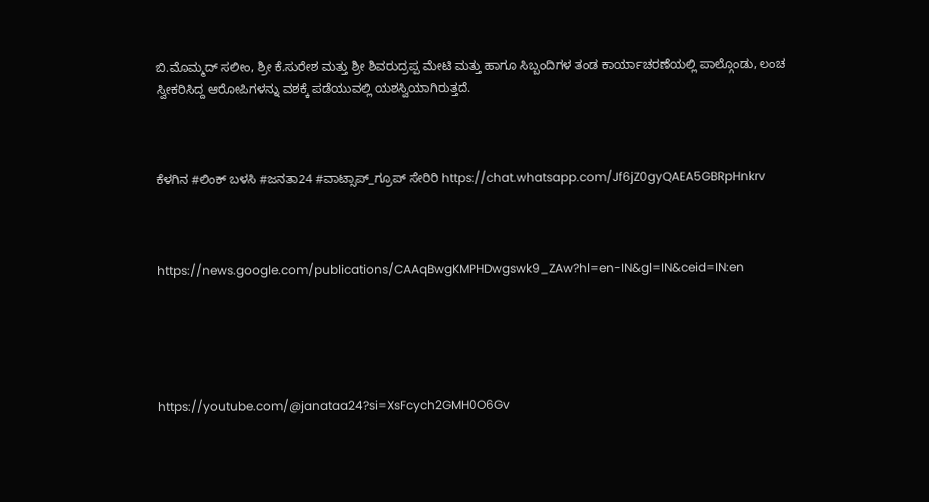ಬಿ.ಮೊಮ್ಮದ್ ಸಲೀಂ, ಶ್ರೀ ಕೆ.ಸುರೇಶ ಮತ್ತು ಶ್ರೀ ಶಿವರುದ್ರಪ್ಪ ಮೇಟಿ ಮತ್ತು ಹಾಗೂ ಸಿಬ್ಬಂದಿಗಳ ತಂಡ ಕಾರ್ಯಾಚರಣೆಯಲ್ಲಿ ಪಾಲ್ಗೊಂಡು, ಲಂಚ ಸ್ವೀಕರಿಸಿದ್ದ ಆರೋಪಿಗಳನ್ನು ವಶಕ್ಕೆ ಪಡೆಯುವಲ್ಲಿ ಯಶಸ್ವಿಯಾಗಿರುತ್ತದೆ.



ಕೆಳಗಿನ #ಲಿಂಕ್ ಬಳಸಿ #ಜನತಾ24 #ವಾಟ್ಸಾಪ್_ಗ್ರೂಪ್ ಸೇರಿರಿ https://chat.whatsapp.com/Jf6jZ0gyQAEA5GBRpHnkrv



https://news.google.com/publications/CAAqBwgKMPHDwgswk9_ZAw?hl=en-IN&gl=IN&ceid=IN:en





https://youtube.com/@janataa24?si=XsFcych2GMH0O6Gv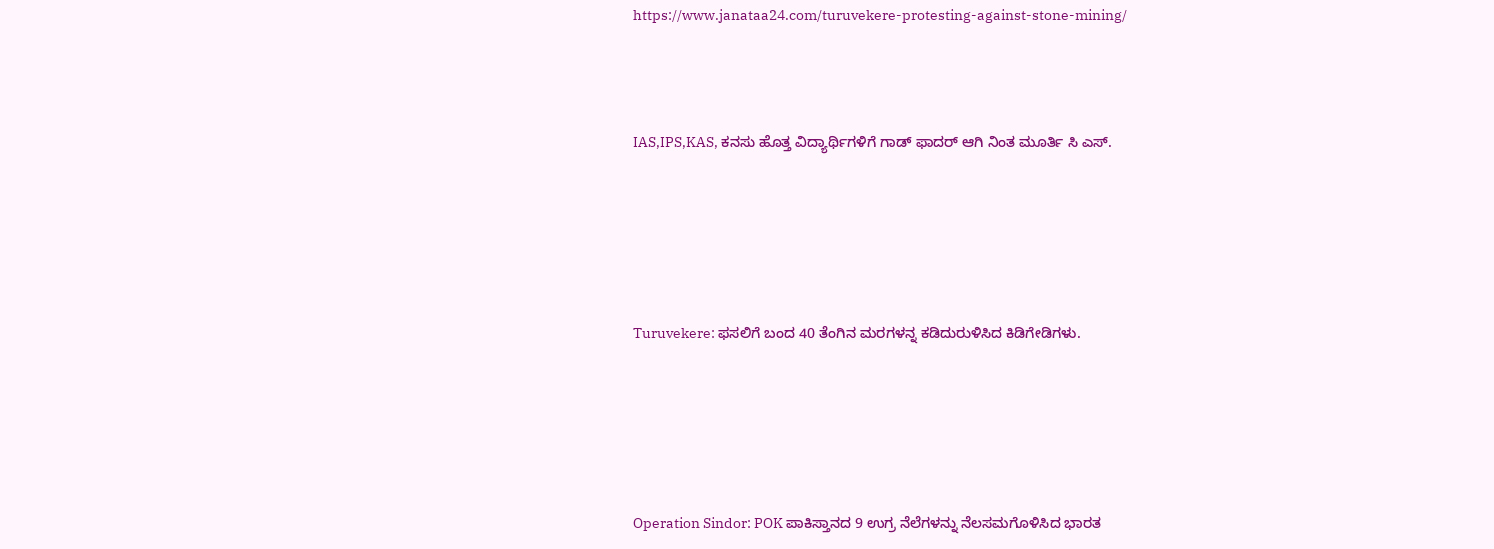https://www.janataa24.com/turuvekere-protesting-against-stone-mining/



IAS,IPS,KAS, ಕನಸು ಹೊತ್ತ ವಿದ್ಯಾರ್ಥಿಗಳಿಗೆ ಗಾಡ್ ಫಾದರ್ ಆಗಿ ನಿಂತ ಮೂರ್ತಿ ಸಿ ಎಸ್.





Turuvekere: ಫಸಲಿಗೆ ಬಂದ 40 ತೆಂಗಿನ ಮರಗಳನ್ನ ಕಡಿದುರುಳಿಸಿದ ಕಿಡಿಗೇಡಿಗಳು.





Operation Sindor: POK ಪಾಕಿಸ್ತಾನದ 9 ಉಗ್ರ ನೆಲೆಗಳನ್ನು ನೆಲಸಮಗೊಳಿಸಿದ ಭಾರತ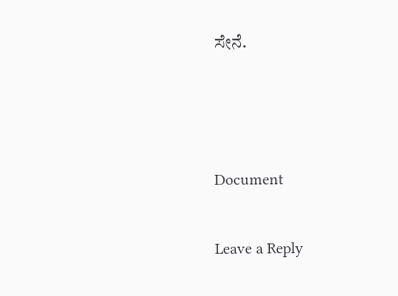ಸೇನೆ.



Document

Leave a Reply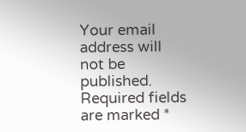Your email address will not be published. Required fields are marked *